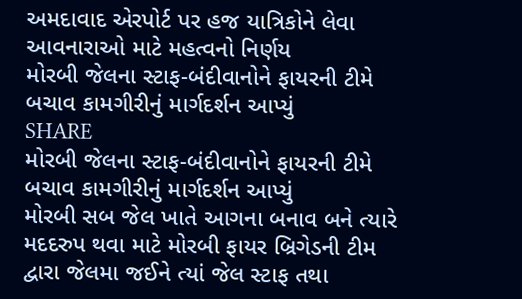અમદાવાદ એરપોર્ટ પર હજ યાત્રિકોને લેવા આવનારાઓ માટે મહત્વનો નિર્ણય
મોરબી જેલના સ્ટાફ-બંદીવાનોને ફાયરની ટીમે બચાવ કામગીરીનું માર્ગદર્શન આપ્યું
SHARE
મોરબી જેલના સ્ટાફ-બંદીવાનોને ફાયરની ટીમે બચાવ કામગીરીનું માર્ગદર્શન આપ્યું
મોરબી સબ જેલ ખાતે આગના બનાવ બને ત્યારે મદદરુપ થવા માટે મોરબી ફાયર બ્રિગેડની ટીમ દ્વારા જેલમા જઈને ત્યાં જેલ સ્ટાફ તથા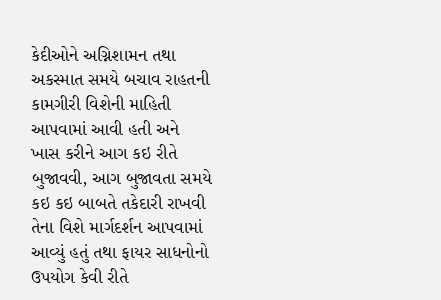કેદીઓને અગ્નિશામન તથા અકસ્માત સમયે બચાવ રાહતની કામગીરી વિશેની માહિતી આપવામાં આવી હતી અને ખાસ કરીને આગ કઇ રીતે બુજાવવી, આગ બુજાવતા સમયે કઇ કઇ બાબતે તકેદારી રાખવી તેના વિશે માર્ગદર્શન આપવામાં આવ્યું હતું તથા ફાયર સાધનોનો ઉપયોગ કેવી રીતે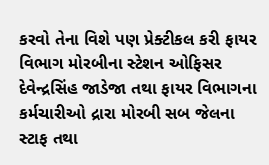કરવો તેના વિશે પણ પ્રેક્ટીકલ કરી ફાયર વિભાગ મોરબીના સ્ટેશન ઓફિસર દેવેન્દ્રસિંહ જાડેજા તથા ફાયર વિભાગના કર્મચારીઓ દ્રારા મોરબી સબ જેલના સ્ટાફ તથા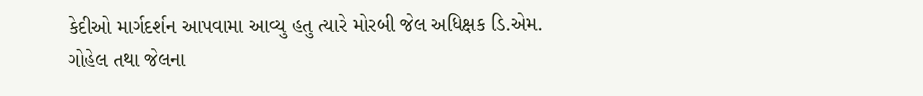કેદીઓ માર્ગદર્શન આપવામા આવ્યુ હતુ ત્યારે મોરબી જેલ અધિક્ષક ડિ.એમ. ગોહેલ તથા જેલના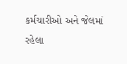કર્મચારીઓ અને જેલમાં રહેલા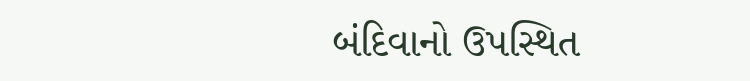બંદિવાનો ઉપસ્થિત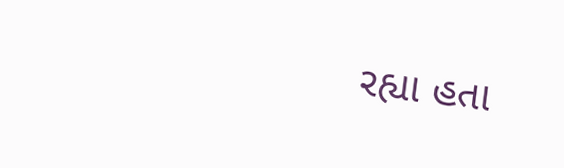રહ્યા હતા